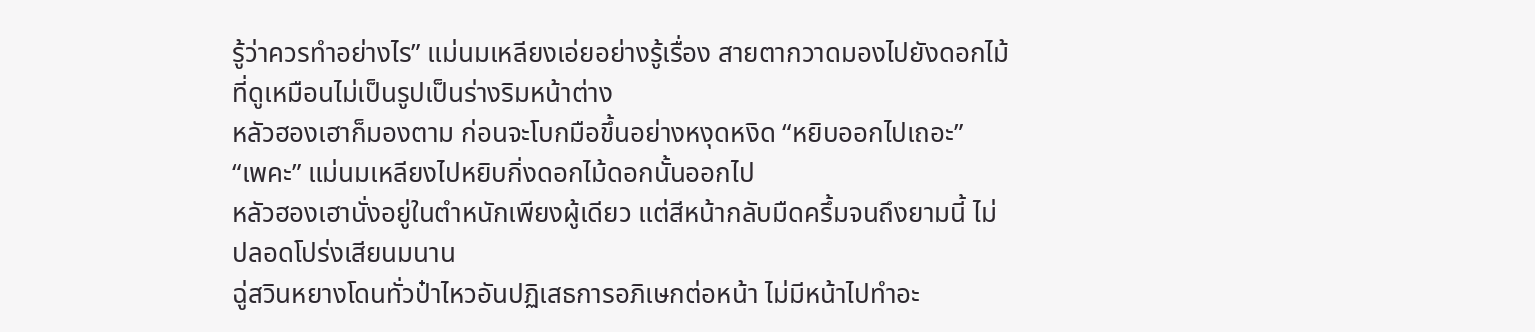รู้ว่าควรทำอย่างไร” แม่นมเหลียงเอ่ยอย่างรู้เรื่อง สายตากวาดมองไปยังดอกไม้ที่ดูเหมือนไม่เป็นรูปเป็นร่างริมหน้าต่าง
หลัวฮองเฮาก็มองตาม ก่อนจะโบกมือขึ้นอย่างหงุดหงิด “หยิบออกไปเถอะ”
“เพคะ” แม่นมเหลียงไปหยิบกิ่งดอกไม้ดอกนั้นออกไป
หลัวฮองเฮานั่งอยู่ในตำหนักเพียงผู้เดียว แต่สีหน้ากลับมืดครึ้มจนถึงยามนี้ ไม่ปลอดโปร่งเสียนมนาน
ฉู่สวินหยางโดนทั่วป๋าไหวอันปฏิเสธการอภิเษกต่อหน้า ไม่มีหน้าไปทำอะ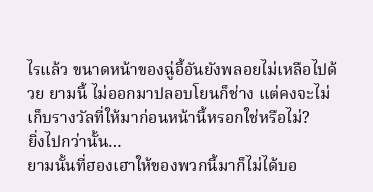ไรแล้ว ขนาดหน้าของฉู่อี้อันยังพลอยไม่เหลือไปด้วย ยามนี้ ไม่ออกมาปลอบโยนก็ช่าง แต่คงจะไม่เก็บรางวัลที่ให้มาก่อนหน้านี้หรอกใช่หรือไม่?
ยิ่งไปกว่านั้น…
ยามนั้นที่ฮองเฮาให้ของพวกนี้มาก็ไม่ได้บอ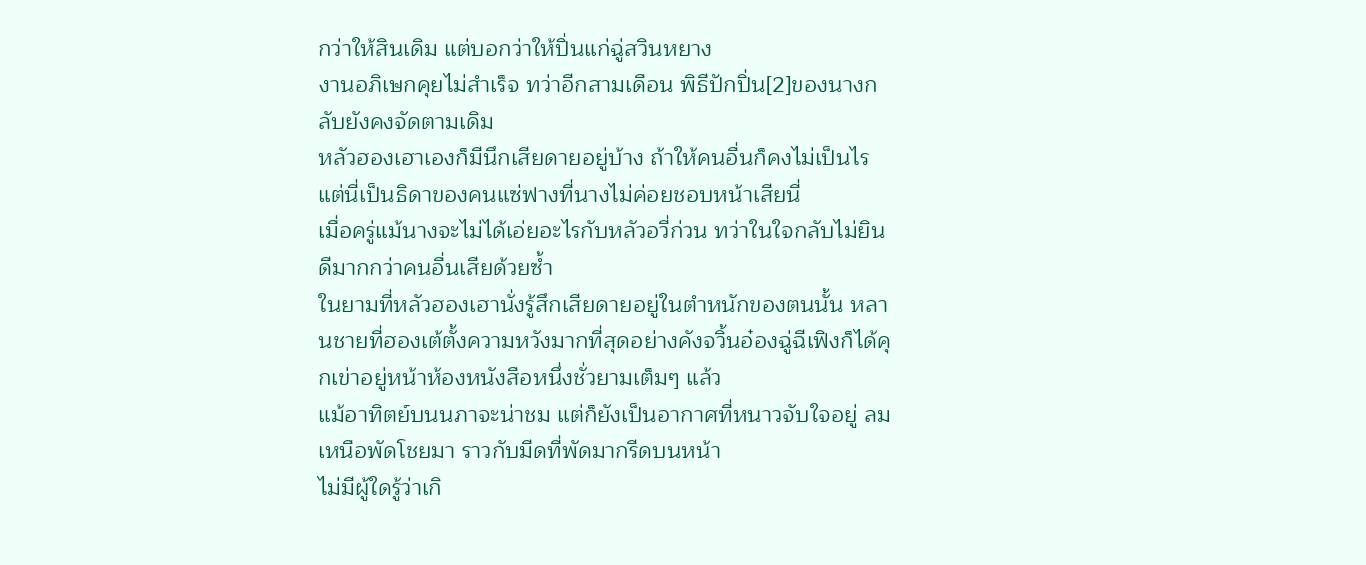กว่าให้สินเดิม แต่บอกว่าให้ปิ่นแก่ฉู่สวินหยาง
งานอภิเษกคุยไม่สำเร็จ ทว่าอีกสามเดือน พิธีปักปิ่น[2]ของนางกลับยังคงจัดตามเดิม
หลัวฮองเฮาเองก็มีนึกเสียดายอยู่บ้าง ถ้าให้คนอื่นก็คงไม่เป็นไร แต่นี่เป็นธิดาของคนแซ่ฟางที่นางไม่ค่อยชอบหน้าเสียนี่
เมื่อครู่แม้นางจะไม่ได้เอ่ยอะไรกับหลัวอวี่ก่วน ทว่าในใจกลับไม่ยินดีมากกว่าคนอื่นเสียด้วยซ้ำ
ในยามที่หลัวฮองเฮานั่งรู้สึกเสียดายอยู่ในตำหนักของตนนั้น หลานชายที่ฮองเต้ตั้งความหวังมากที่สุดอย่างคังจวิ้นอ๋องฉู่ฉีเฟิงก็ได้คุกเข่าอยู่หน้าห้องหนังสือหนึ่งชั่วยามเต็มๆ แล้ว
แม้อาทิตย์บนนภาจะน่าชม แต่ก็ยังเป็นอากาศที่หนาวจับใจอยู่ ลมเหนือพัดโชยมา ราวกับมีดที่พัดมากรีดบนหน้า
ไม่มีผู้ใดรู้ว่าเกิ